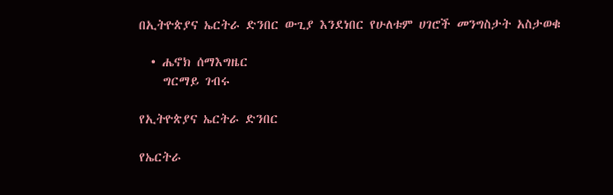በኢትዮጵያና ኤርትራ ድንበር ውጊያ እንደነበር የሁለቱም ሀገሮች መንግስታት አስታወቁ

  • ሔኖክ ሰማእግዜር
    ግርማይ ገብሩ

የኢትዮጵያና ኤርትራ ድንበር

የኤርትራ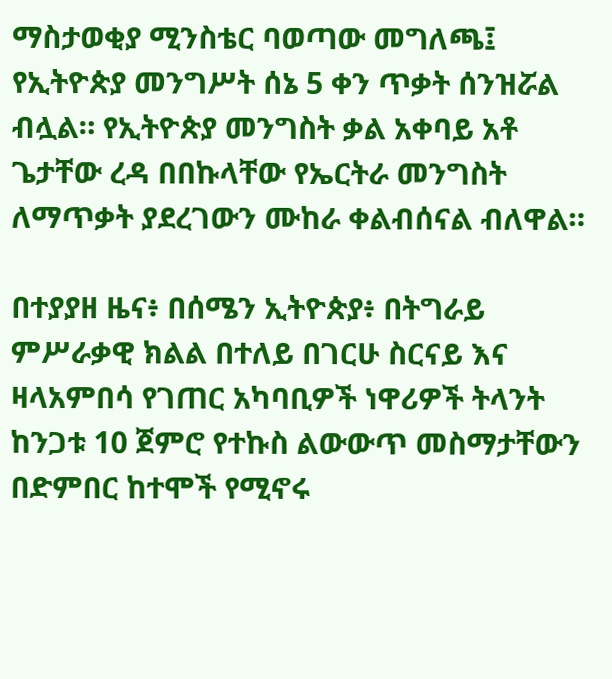ማስታወቂያ ሚንስቴር ባወጣው መግለጫ፤ የኢትዮጵያ መንግሥት ሰኔ 5 ቀን ጥቃት ሰንዝሯል ብሏል። የኢትዮጵያ መንግስት ቃል አቀባይ አቶ ጌታቸው ረዳ በበኩላቸው የኤርትራ መንግስት ለማጥቃት ያደረገውን ሙከራ ቀልብሰናል ብለዋል።

በተያያዘ ዜና፥ በሰሜን ኢትዮጵያ፥ በትግራይ ምሥራቃዊ ክልል በተለይ በገርሁ ስርናይ እና ዛላአምበሳ የገጠር አካባቢዎች ነዋሪዎች ትላንት ከንጋቱ 10 ጀምሮ የተኩስ ልውውጥ መስማታቸውን በድምበር ከተሞች የሚኖሩ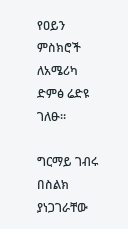የዐይን ምስክሮች ለአሜሪካ ድምፅ ሬድዩ ገለፁ።

ግርማይ ገብሩ በስልክ ያነጋገራቸው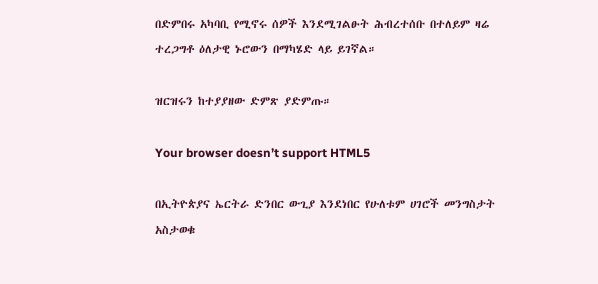በድምበሩ አካባቢ የሚኖሩ ሰዎች እንደሚገልፁት ሕብረተሰቡ በተለይም ዛሬ ተረጋግቶ ዕለታዊ ኑሮውን በማካሄድ ላይ ይገኛል።

ዝርዝሩን ከተያያዘው ድምጽ ያድምጡ።

Your browser doesn’t support HTML5

በኢትዮጵያና ኤርትራ ድንበር ውጊያ እንደነበር የሁለቱም ሀገሮች መንግስታት አስታወቁ